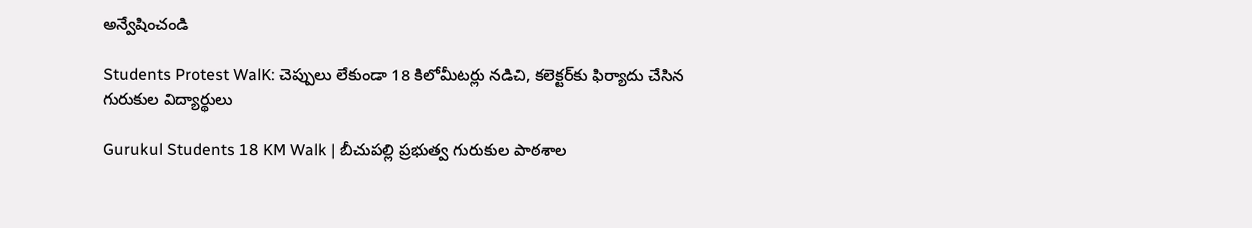అన్వేషించండి

Students Protest WalK: చెప్పులు లేకుండా 18 కిలోమీటర్లు నడిచి, కలెక్టర్‌కు ఫిర్యాదు చేసిన గురుకుల విద్యార్థులు

Gurukul Students 18 KM Walk | బీచుపల్లి ప్రభుత్వ గురుకుల పాఠశాల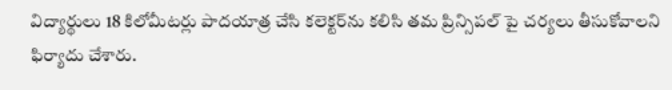విద్యార్థులు 18 కిలోమీటర్లు పాదయాత్ర చేసి కలెక్టర్‌ను కలిసి తమ ప్రిన్సిపల్ పై చర్యలు తీసుకోవాలని ఫిర్యాదు చేశారు.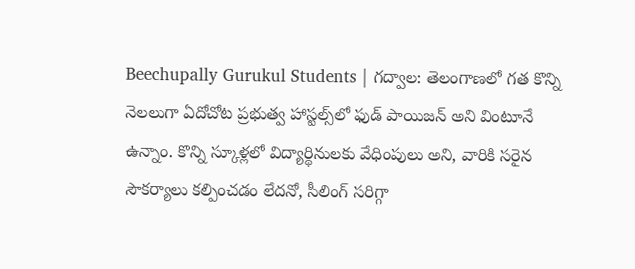Beechupally Gurukul Students | గద్వాల: తెలంగాణలో గత కొన్ని నెలలుగా ఏదోచోట ప్రభుత్వ హాస్టల్స్‌లో ఫుడ్ పాయిజన్ అని వింటూనే ఉన్నాం. కొన్ని స్కూళ్లలో విద్యార్థినులకు వేధింపులు అని, వారికి సరైన సౌకర్యాలు కల్పించడం లేదనో, సీలింగ్ సరిగ్గా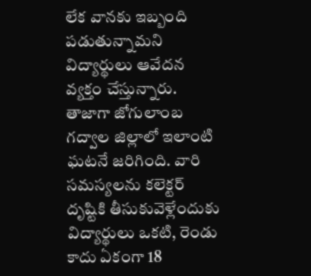లేక వానకు ఇబ్బంది పడుతున్నామని విద్యార్థులు ఆవేదన వ్యక్తం చేస్తున్నారు. తాజాగా జోగులాంబ గద్వాల జిల్లాలో ఇలాంటి ఘటనే జరిగింది. వారి సమస్యలను కలెక్టర్ దృష్టికి తీసుకువెళ్లేందుకు విద్యార్థులు ఒకటి, రెండు కాదు ఏకంగా 18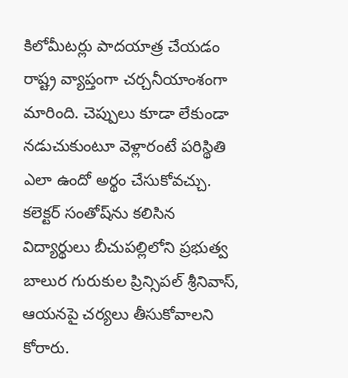కిలోమీటర్లు పాదయాత్ర చేయడం రాష్ట్ర వ్యాప్తంగా చర్చనీయాంశంగా మారింది. చెప్పులు కూడా లేకుండా నడుచుకుంటూ వెళ్లారంటే పరిస్థితి ఎలా ఉందో అర్థం చేసుకోవచ్చు. కలెక్టర్ సంతోష్‌ను కలిసిన విద్యార్థులు బీచుపల్లిలోని ప్రభుత్వ బాలుర గురుకుల ప్రిన్సిపల్‌ శ్రీనివాస్‌, ఆయనపై చర్యలు తీసుకోవాలని కోరారు.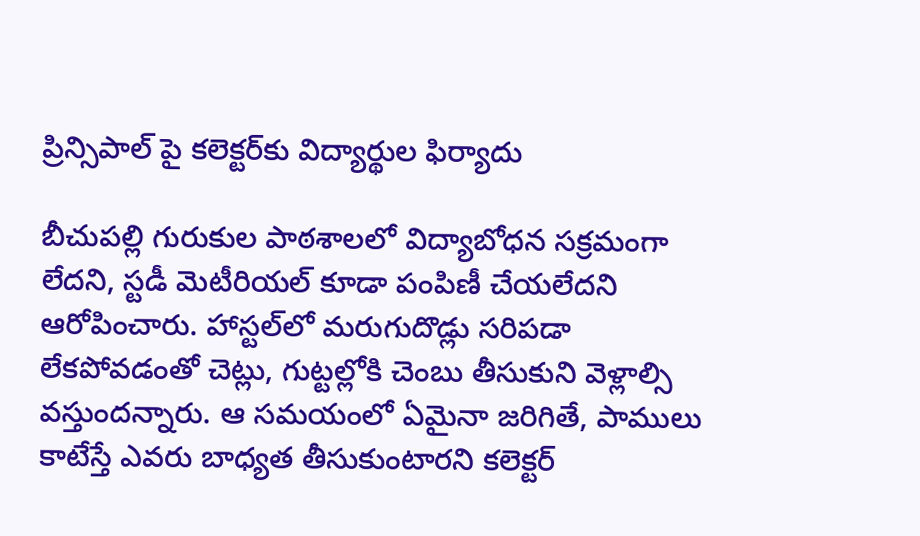ప్రిన్సిపాల్ పై కలెక్టర్‌కు విద్యార్థుల ఫిర్యాదు

బీచుపల్లి గురుకుల పాఠశాలలో విద్యాబోధన సక్రమంగా లేదని, స్టడీ మెటీరియల్‌ కూడా పంపిణీ చేయలేదని ఆరోపించారు. హాస్టల్‌లో మరుగుదొడ్లు సరిపడా లేకపోవడంతో చెట్లు, గుట్టల్లోకి చెంబు తీసుకుని వెళ్లాల్సి వస్తుందన్నారు. ఆ సమయంలో ఏమైనా జరిగితే, పాములు కాటేస్తే ఎవరు బాధ్యత తీసుకుంటారని కలెక్టర్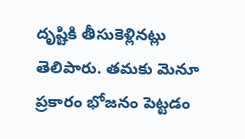దృష్టికి తీసుకెళ్లినట్లు తెలిపారు. తమకు మెనూ ప్రకారం భోజనం పెట్టడం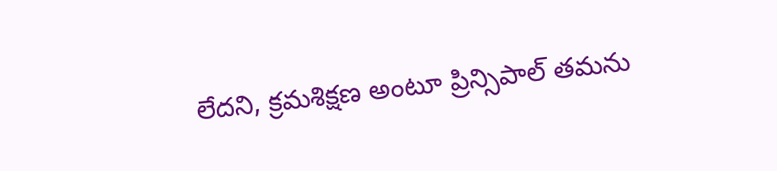లేదని, క్రమశిక్షణ అంటూ ప్రిన్సిపాల్ తమను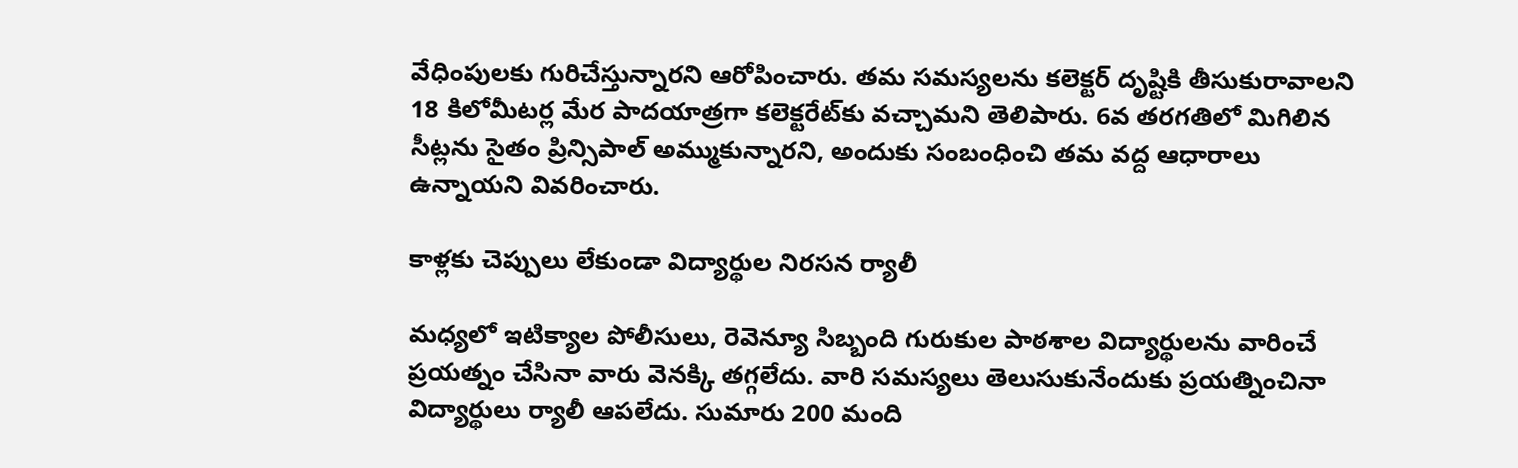వేధింపులకు గురిచేస్తున్నారని ఆరోపించారు. తమ సమస్యలను కలెక్టర్‌ దృష్టికి తీసుకురావాలని 18 కిలోమీటర్ల మేర పాదయాత్రగా కలెక్టరేట్‌కు వచ్చామని తెలిపారు. 6వ తరగతిలో మిగిలిన సీట్లను సైతం ప్రిన్సిపాల్ అమ్ముకున్నారని, అందుకు సంబంధించి తమ వద్ద ఆధారాలు ఉన్నాయని వివరించారు.

కాళ్లకు చెప్పులు లేకుండా విద్యార్థుల నిరసన ర్యాలీ

మధ్యలో ఇటిక్యాల పోలీసులు, రెవెన్యూ సిబ్బంది గురుకుల పాఠశాల విద్యార్థులను వారించే ప్రయత్నం చేసినా వారు వెనక్కి తగ్గలేదు. వారి సమస్యలు తెలుసుకునేందుకు ప్రయత్నించినా విద్యార్థులు ర్యాలీ ఆపలేదు. సుమారు 200 మంది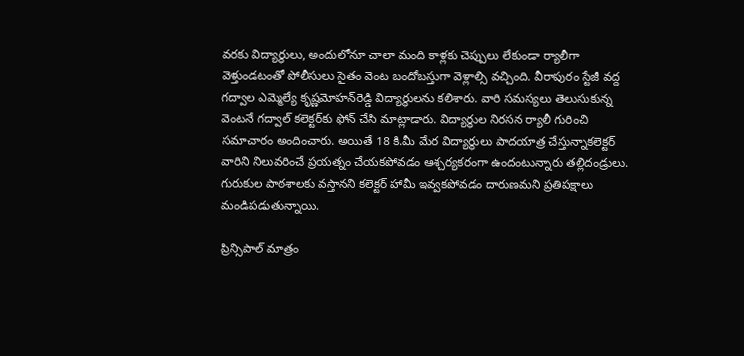వరకు విద్యార్థులు, అందులోనూ చాలా మంది కాళ్లకు చెప్పులు లేకుండా ర్యాలీగా వెళ్తుండటంతో పోలీసులు సైతం వెంట బందోబస్తుగా వెళ్లాల్సి వచ్చింది. వీరాపురం స్టేజీ వద్ద గద్వాల ఎమ్మెల్యే కృష్ణమోహన్‌రెడ్డి విద్యార్థులను కలిశారు. వారి సమస్యలు తెలుసుకున్న వెంటనే గద్వాల్ కలెక్టర్‌కు ఫోన్‌ చేసి మాట్లాడారు. విద్యార్థుల నిరసన ర్యాలీ గురించి సమాచారం అందించారు. అయితే 18 కి.మీ మేర విద్యార్థులు పాదయాత్ర చేస్తున్నాకలెక్టర్ వారిని నిలువరించే ప్రయత్నం చేయకపోవడం ఆశ్చర్యకరంగా ఉందంటున్నారు తల్లిదండ్రులు. గురుకుల పాఠశాలకు వస్తానని కలెక్టర్ హామీ ఇవ్వకపోవడం దారుణమని ప్రతిపక్షాలు మండిపడుతున్నాయి.

ప్రిన్సిపాల్ మాత్రం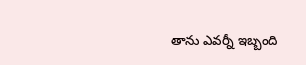తాను ఎవర్నీ ఇబ్బంది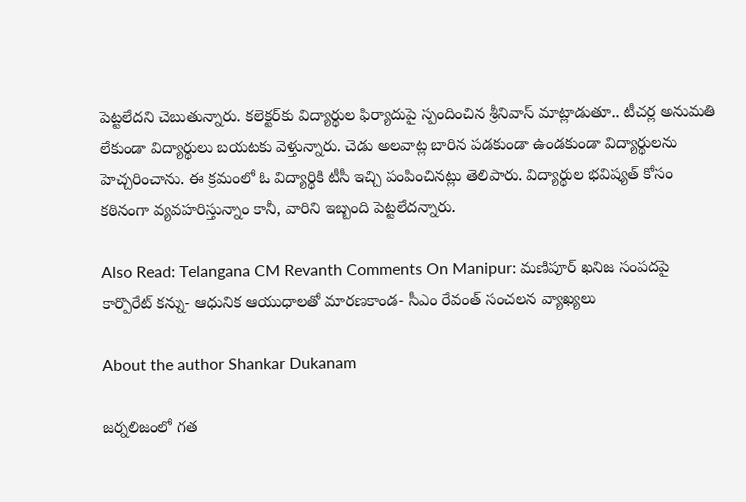పెట్టలేదని చెబుతున్నారు. కలెక్టర్‌కు విద్యార్థుల ఫిర్యాదుపై స్పందించిన శ్రీనివాస్‌ మాట్లాడుతూ.. టీచర్ల అనుమతి లేకుండా విద్యార్థులు బయటకు వెళ్తున్నారు. చెడు అలవాట్ల బారిన పడకుండా ఉండకుండా విద్యార్థులను హెచ్చరించాను. ఈ క్రమంలో ఓ విద్యార్థికి టీసీ ఇచ్చి పంపించినట్లు తెలిపారు. విద్యార్థుల భవిష్యత్ కోసం కఠినంగా వ్యవహరిస్తున్నాం కానీ, వారిని ఇబ్బంది పెట్టలేదన్నారు.

Also Read: Telangana CM Revanth Comments On Manipur: మణిపూర్‌ ఖనిజ సంపదపై కార్పొరేట్‌ కన్ను- ఆధునిక ఆయుధాలతో మారణకాండ- సీఎం రేవంత్ సంచలన వ్యాఖ్యలు

About the author Shankar Dukanam

జర్నలిజంలో గత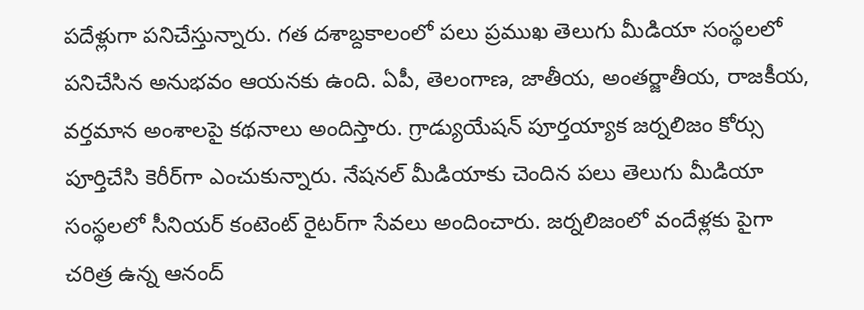పదేళ్లుగా పనిచేస్తున్నారు. గత దశాబ్దకాలంలో పలు ప్రముఖ తెలుగు మీడియా సంస్థలలో పనిచేసిన అనుభవం ఆయనకు ఉంది. ఏపీ, తెలంగాణ, జాతీయ, అంతర్జాతీయ, రాజకీయ, వర్తమాన అంశాలపై కథనాలు అందిస్తారు. గ్రాడ్యుయేషన్ పూర్తయ్యాక జర్నలిజం కోర్సు పూర్తిచేసి కెరీర్‌గా ఎంచుకున్నారు. నేషనల్ మీడియాకు చెందిన పలు తెలుగు మీడియా సంస్థలలో సీనియర్ కంటెంట్ రైటర్‌గా సేవలు అందించారు. జర్నలిజంలో వందేళ్లకు పైగా చరిత్ర ఉన్న ఆనంద్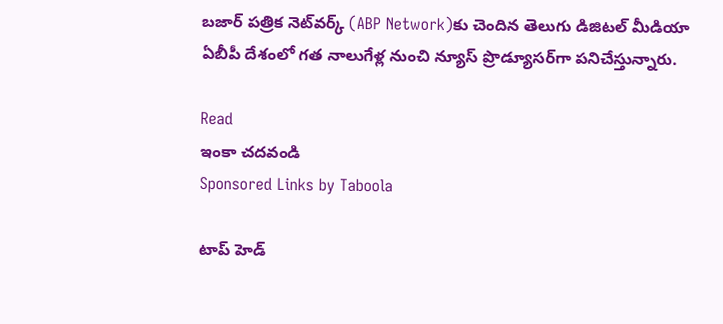బజార్ పత్రిక నెట్‌వర్క్ (ABP Network)కు చెందిన తెలుగు డిజిటల్ మీడియా ఏబీపీ దేశంలో గత నాలుగేళ్ల నుంచి న్యూస్ ప్రొడ్యూసర్‌గా పనిచేస్తున్నారు.

Read
ఇంకా చదవండి
Sponsored Links by Taboola

టాప్ హెడ్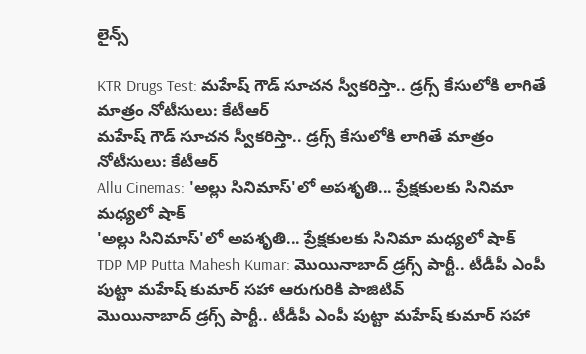లైన్స్

KTR Drugs Test: మహేష్ గౌడ్ సూచన స్వీకరిస్తా.. డ్రగ్స్ కేసులోకి లాగితే మాత్రం నోటీసులు: కేటీఆర్
మహేష్ గౌడ్ సూచన స్వీకరిస్తా.. డ్రగ్స్ కేసులోకి లాగితే మాత్రం నోటీసులు: కేటీఆర్
Allu Cinemas: 'అల్లు సినిమాస్'లో అపశృతి... ప్రేక్షకులకు సినిమా మధ్యలో షాక్
'అల్లు సినిమాస్'లో అపశృతి... ప్రేక్షకులకు సినిమా మధ్యలో షాక్
TDP MP Putta Mahesh Kumar: మొయినాబాద్ డ్రగ్స్ పార్టీ.. టీడీపీ ఎంపీ పుట్టా మహేష్ కుమార్ సహా ఆరుగురికి పాజిటివ్
మొయినాబాద్ డ్రగ్స్ పార్టీ.. టీడీపీ ఎంపీ పుట్టా మహేష్ కుమార్ సహా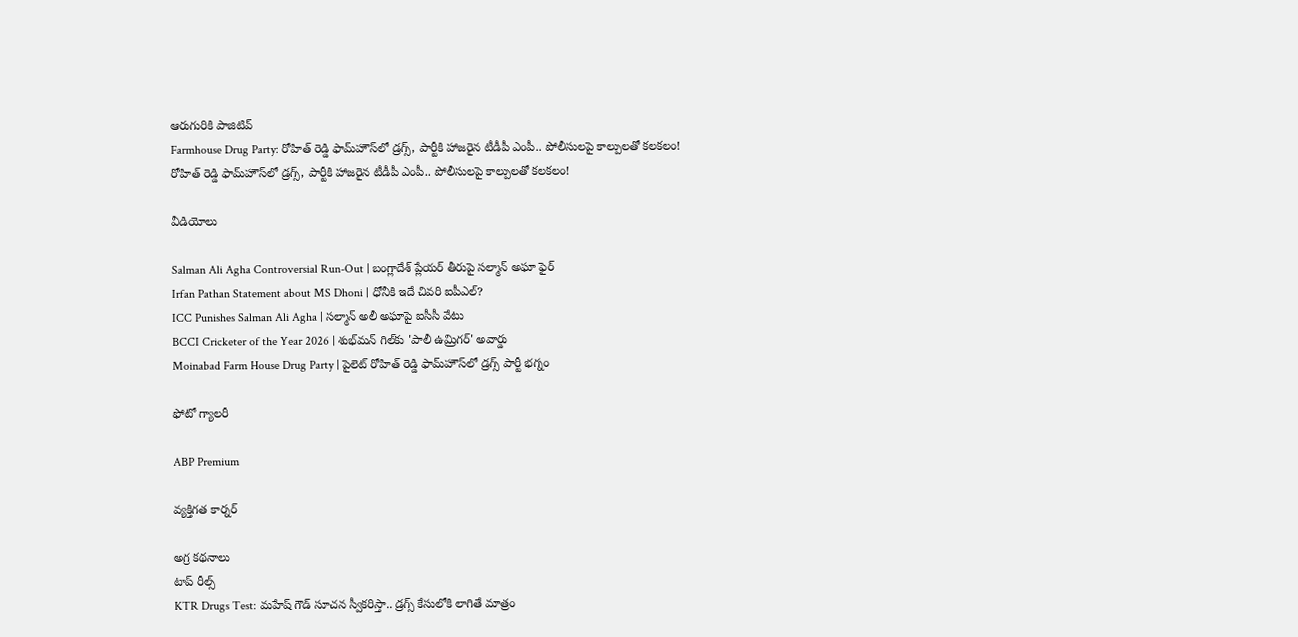ఆరుగురికి పాజిటివ్
Farmhouse Drug Party: రోహిత్ రెడ్డి ఫామ్‌హౌస్‌లో డ్రగ్స్, పార్టీకి హాజరైన టీడీపీ ఎంపీ.. పోలీసులపై కాల్పులతో కలకలం!
రోహిత్ రెడ్డి ఫామ్‌హౌస్‌లో డ్రగ్స్, పార్టీకి హాజరైన టీడీపీ ఎంపీ.. పోలీసులపై కాల్పులతో కలకలం!

వీడియోలు

Salman Ali Agha Controversial Run-Out | బంగ్లాదేశ్ ప్లేయర్ తీరుపై సల్మాన్ అఘా ఫైర్
Irfan Pathan Statement about MS Dhoni | ధోనీకి ఇదే చివరి ఐపీఎల్?
ICC Punishes Salman Ali Agha | సల్మాన్ అలీ అఘాపై ఐసీసీ వేటు
BCCI Cricketer of the Year 2026 | శుభ్‌మన్ గిల్‌కు 'పాలీ ఉమ్రిగర్' అవార్డు
Moinabad Farm House Drug Party | పైలెట్ రోహిత్ రెడ్డి ఫామ్‌హౌస్‌లో డ్రగ్స్ పార్టీ భగ్నం

ఫోటో గ్యాలరీ

ABP Premium

వ్యక్తిగత కార్నర్

అగ్ర కథనాలు
టాప్ రీల్స్
KTR Drugs Test: మహేష్ గౌడ్ సూచన స్వీకరిస్తా.. డ్రగ్స్ కేసులోకి లాగితే మాత్రం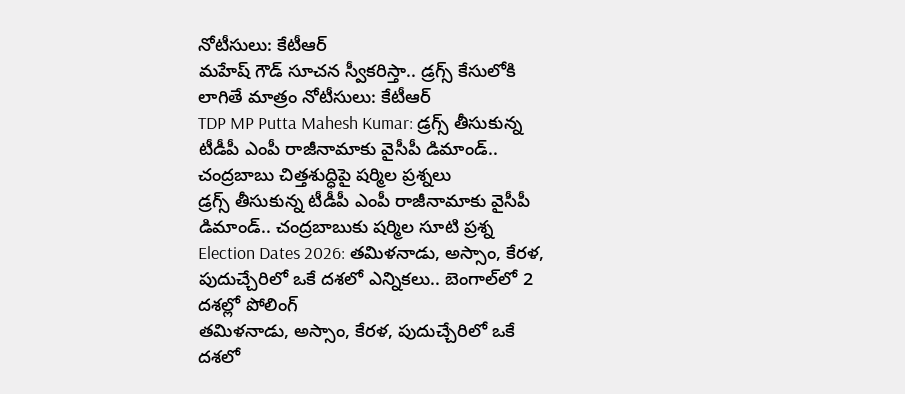నోటీసులు: కేటీఆర్
మహేష్ గౌడ్ సూచన స్వీకరిస్తా.. డ్రగ్స్ కేసులోకి లాగితే మాత్రం నోటీసులు: కేటీఆర్
TDP MP Putta Mahesh Kumar: డ్రగ్స్ తీసుకున్న టీడీపీ ఎంపీ రాజీనామాకు వైసీపీ డిమాండ్.. చంద్రబాబు చిత్తశుద్ధిపై షర్మిల ప్రశ్నలు
డ్రగ్స్ తీసుకున్న టీడీపీ ఎంపీ రాజీనామాకు వైసీపీ డిమాండ్.. చంద్రబాబుకు షర్మిల సూటి ప్రశ్న
Election Dates 2026: తమిళనాడు, అస్సాం, కేరళ, పుదుచ్చేరిలో ఒకే దశలో ఎన్నికలు.. బెంగాల్‌లో 2 దశల్లో పోలింగ్
తమిళనాడు, అస్సాం, కేరళ, పుదుచ్చేరిలో ఒకే దశలో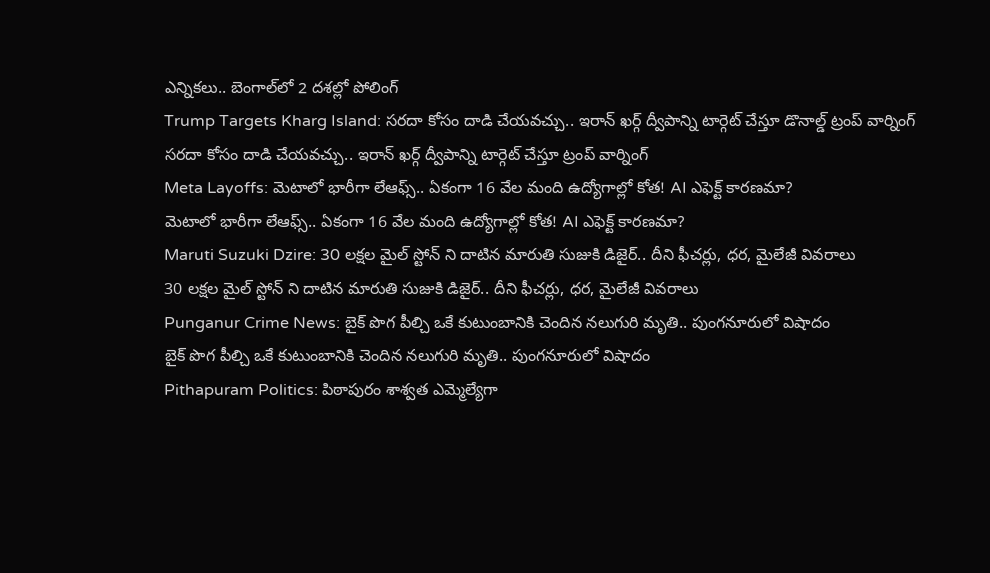ఎన్నికలు.. బెంగాల్‌లో 2 దశల్లో పోలింగ్
Trump Targets Kharg Island: సరదా కోసం దాడి చేయవచ్చు.. ఇరాన్ ఖర్గ్ ద్వీపాన్ని టార్గెట్ చేస్తూ డొనాల్డ్ ట్రంప్ వార్నింగ్
సరదా కోసం దాడి చేయవచ్చు.. ఇరాన్ ఖర్గ్ ద్వీపాన్ని టార్గెట్ చేస్తూ ట్రంప్ వార్నింగ్
Meta Layoffs: మెటాలో భారీగా లేఆఫ్స్.. ఏకంగా 16 వేల మంది ఉద్యోగాల్లో కోత! AI ఎఫెక్ట్ కారణమా?
మెటాలో భారీగా లేఆఫ్స్.. ఏకంగా 16 వేల మంది ఉద్యోగాల్లో కోత! AI ఎఫెక్ట్ కారణమా?
Maruti Suzuki Dzire: 30 లక్షల మైల్ స్టోన్ ని దాటిన మారుతి సుజుకి డిజైర్.. దీని ఫీచర్లు, ధర, మైలేజీ వివరాలు
30 లక్షల మైల్ స్టోన్ ని దాటిన మారుతి సుజుకి డిజైర్.. దీని ఫీచర్లు, ధర, మైలేజీ వివరాలు
Punganur Crime News: బైక్ పొగ పీల్చి ఒకే కుటుంబానికి చెందిన నలుగురి మృతి.. పుంగనూరులో విషాదం
బైక్ పొగ పీల్చి ఒకే కుటుంబానికి చెందిన నలుగురి మృతి.. పుంగనూరులో విషాదం
Pithapuram Politics: పిఠాపురం శాశ్వ‌త ఎమ్మెల్యేగా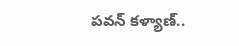ప‌వ‌న్‌ కళ్యాణ్..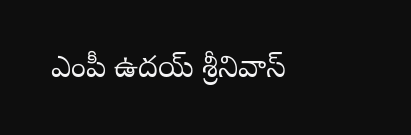ఎంపీ ఉదయ్ శ్రీనివాస్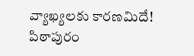వ్యాఖ్యలకు కారణమిదే!
పిఠాపురం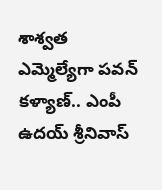శాశ్వ‌త ఎమ్మెల్యేగా ప‌వ‌న్‌ కళ్యాణ్.. ఎంపీ ఉదయ్ శ్రీనివాస్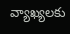వ్యాఖ్యలకు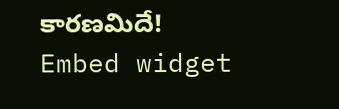కారణమిదే!
Embed widget